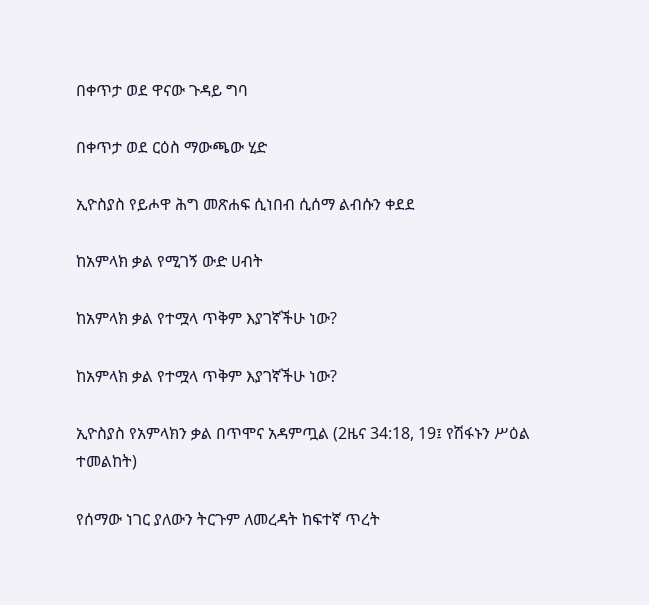በቀጥታ ወደ ዋናው ጉዳይ ግባ

በቀጥታ ወደ ርዕስ ማውጫው ሂድ

ኢዮስያስ የይሖዋ ሕግ መጽሐፍ ሲነበብ ሲሰማ ልብሱን ቀደደ

ከአምላክ ቃል የሚገኝ ውድ ሀብት

ከአምላክ ቃል የተሟላ ጥቅም እያገኛችሁ ነው?

ከአምላክ ቃል የተሟላ ጥቅም እያገኛችሁ ነው?

ኢዮስያስ የአምላክን ቃል በጥሞና አዳምጧል (2ዜና 34:18, 19፤ የሽፋኑን ሥዕል ተመልከት)

የሰማው ነገር ያለውን ትርጉም ለመረዳት ከፍተኛ ጥረት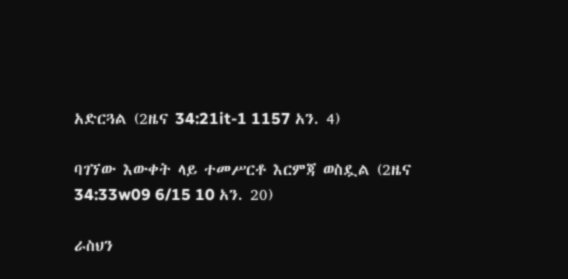አድርጓል (2ዜና 34:21it-1 1157 አን. 4)

ባገኘው እውቀት ላይ ተመሥርቶ እርምጃ ወስዷል (2ዜና 34:33w09 6/15 10 አን. 20)

ራስህን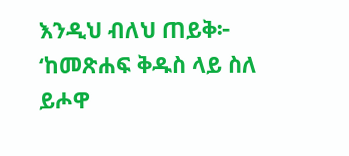እንዲህ ብለህ ጠይቅ፦ ‘ከመጽሐፍ ቅዱስ ላይ ስለ ይሖዋ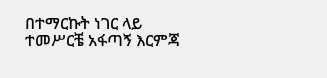በተማርኩት ነገር ላይ ተመሥርቼ አፋጣኝ እርምጃ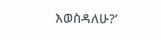እወስዳለሁ?’